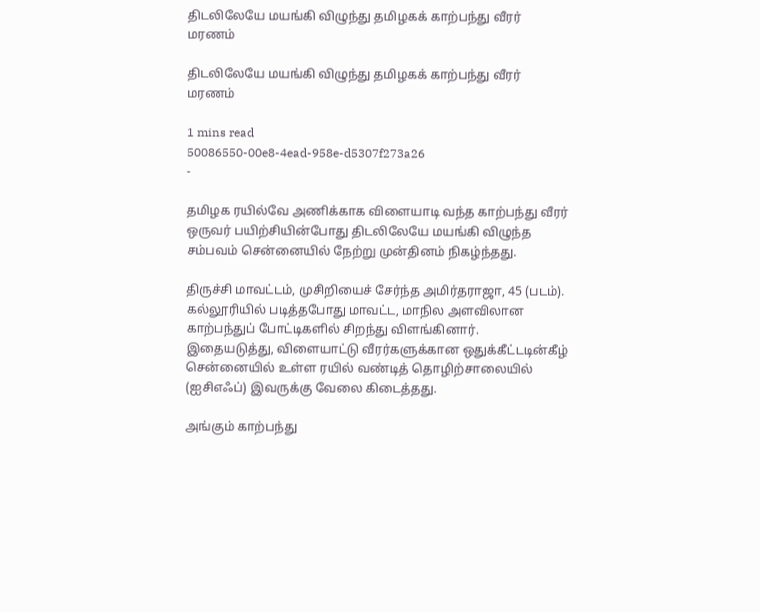திடலிலேயே மயங்கி விழுந்து தமிழகக் காற்பந்து வீரர் மரணம்

திடலிலேயே மயங்கி விழுந்து தமிழகக் காற்பந்து வீரர் மரணம்

1 mins read
50086550-00e8-4ead-958e-d5307f273a26
-

தமிழக ரயில்வே அணிக்காக விளையாடி வந்த காற்பந்து வீரர் ஒருவர் பயிற்சியின்போது திடலிலேயே மயங்கி விழுந்த சம்பவம் சென்னையில் நேற்று முன்தினம் நிகழ்ந்தது.

திருச்சி மாவட்டம், முசிறியைச் சேர்ந்த அமிர்தராஜா, 45 (படம்). கல்லூரியில் படித்தபோது மாவட்ட, மாநில அளவிலான காற்பந்துப் போட்டிகளில் சிறந்து விளங்கினார். இதையடுத்து, விளையாட்டு வீரர்களுக்கான ஒதுக்கீட்டடின்கீழ் சென்னையில் உள்ள ரயில் வண்டித் தொழிற்சாலையில் (ஐசிஎஃப்) இவருக்கு வேலை கிடைத்தது.

அங்கும் காற்பந்து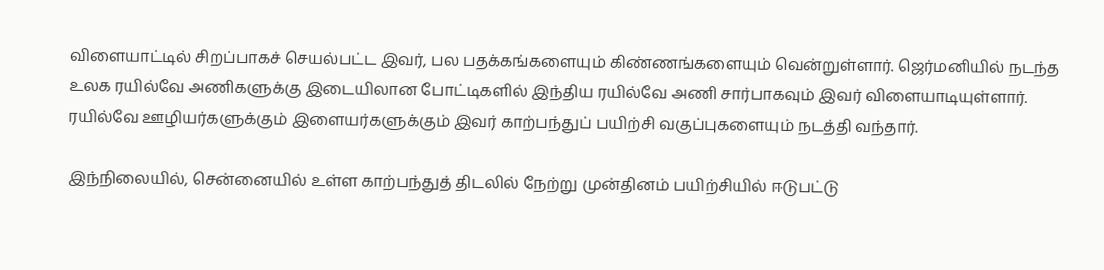விளையாட்டில் சிறப்பாகச் செயல்பட்ட இவர், பல பதக்கங்களையும் கிண்ணங்களையும் வென்றுள்ளார். ஜெர்மனியில் நடந்த உலக ரயில்வே அணிகளுக்கு இடையிலான போட்டிகளில் இந்திய ரயில்வே அணி சார்பாகவும் இவர் விளையாடியுள்ளார். ரயில்வே ஊழியர்களுக்கும் இளையர்களுக்கும் இவர் காற்பந்துப் பயிற்சி வகுப்புகளையும் நடத்தி வந்தார்.

இந்நிலையில், சென்னையில் உள்ள காற்பந்துத் திடலில் நேற்று முன்தினம் பயிற்சியில் ஈடுபட்டு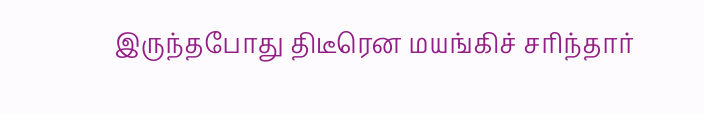இருந்தபோது திடீரென மயங்கிச் சரிந்தார்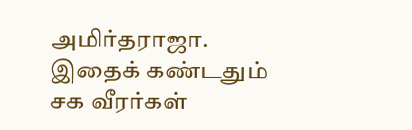அமிர்தராஜா. இதைக் கண்டதும் சக வீரர்கள்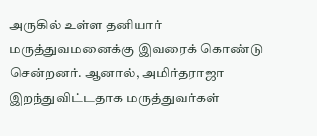அருகில் உள்ள தனியார் மருத்துவமனைக்கு இவரைக் கொண்டு சென்றனர். ஆனால், அமிர்தராஜா இறந்துவிட்டதாக மருத்துவர்கள்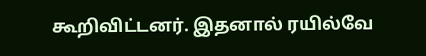கூறிவிட்டனர். இதனால் ரயில்வே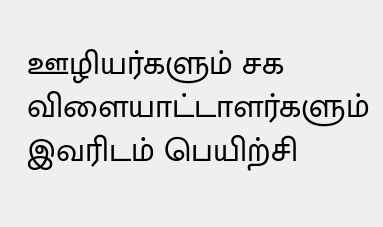ஊழியர்களும் சக விளையாட்டாளர்களும் இவரிடம் பெயிற்சி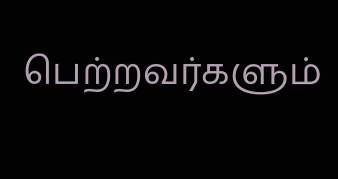பெற்றவர்களும்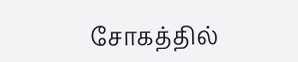சோகத்தில்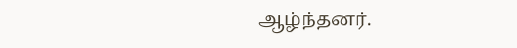ஆழ்ந்தனர்.